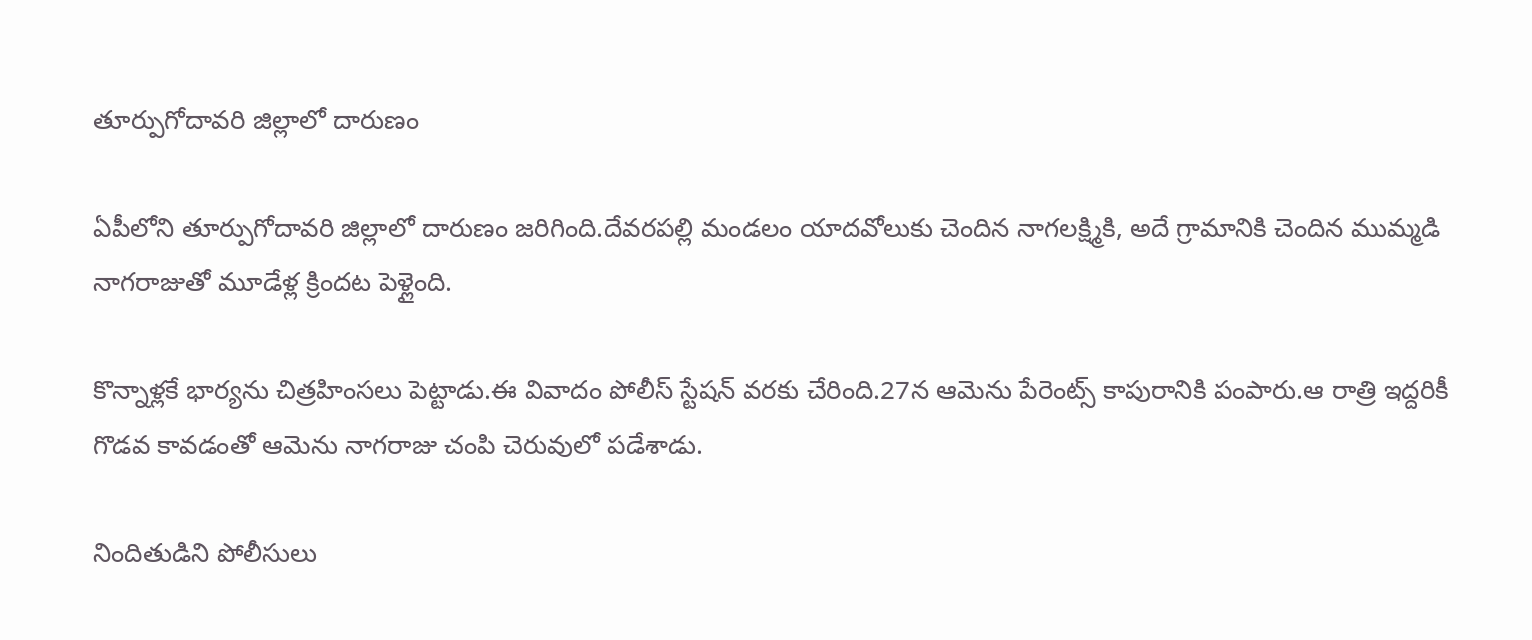తూర్పుగోదావరి జిల్లాలో దారుణం

ఏపీలోని తూర్పుగోదావరి జిల్లాలో దారుణం జరిగింది.దేవరపల్లి మండలం యాదవోలుకు చెందిన నాగలక్ష్మికి, అదే గ్రామానికి చెందిన ముమ్మడి నాగరాజుతో మూడేళ్ల క్రిందట పెళ్లైంది.

కొన్నాళ్లకే భార్యను చిత్రహింసలు పెట్టాడు.ఈ వివాదం పోలీస్ స్టేషన్ వరకు చేరింది.27న ఆమెను పేరెంట్స్ కాపురానికి పంపారు.ఆ రాత్రి ఇద్దరికీ గొడవ కావడంతో ఆమెను నాగరాజు చంపి చెరువులో పడేశాడు.

నిందితుడిని పోలీసులు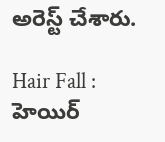అరెస్ట్ చేశారు.

Hair Fall : హెయిర్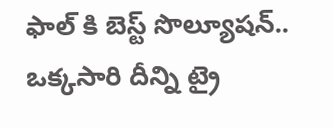ఫాల్ కి బెస్ట్ సొల్యూషన్.. ఒక్కసారి దీన్ని ట్రై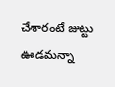చేశారంటే జుట్టు ఊడమన్నా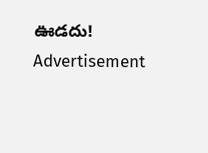ఊడదు!
Advertisement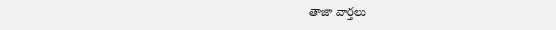తాజా వార్తలు